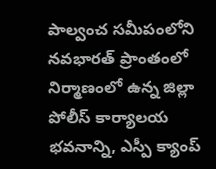పాల్వంచ సమీపంలోని నవభారత్ ప్రాంతంలో నిర్మాణంలో ఉన్న జిల్లా పోలీస్ కార్యాలయ భవనాన్ని, ఎస్పీ క్యాంప్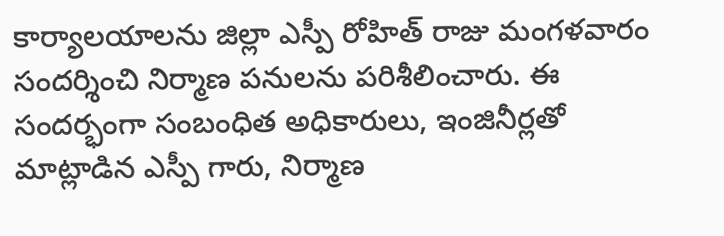కార్యాలయాలను జిల్లా ఎస్పీ రోహిత్ రాజు మంగళవారం సందర్శించి నిర్మాణ పనులను పరిశీలించారు. ఈ సందర్భంగా సంబంధిత అధికారులు, ఇంజినీర్లతో మాట్లాడిన ఎస్పీ గారు, నిర్మాణ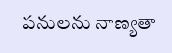పనులను నాణ్యతా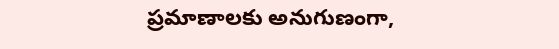ప్రమాణాలకు అనుగుణంగా,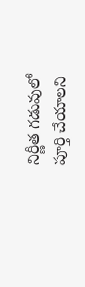నిర్ణీత గడువులో పూర్తి చేయాలని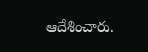ఆదేశించారు.